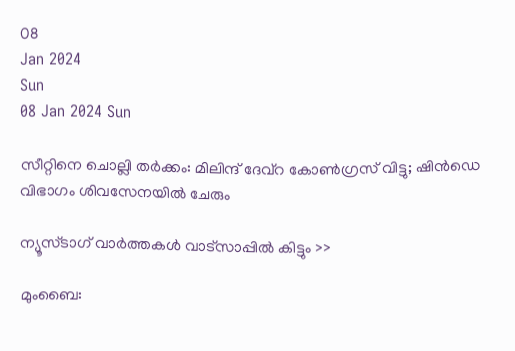08
Jan 2024
Sun
08 Jan 2024 Sun

സീറ്റിനെ ചൊല്ലി തര്‍ക്കം: മിലിന്ദ് ദേവ്‌റ കോണ്‍ഗ്രസ് വിട്ടു; ഷിന്‍ഡെ വിഭാഗം ശിവസേനയില്‍ ചേരും

ന്യൂസ്ടാഗ് വാര്‍ത്തകള്‍ വാട്‌സാപ്പില്‍ കിട്ടും >>

മുംബൈ: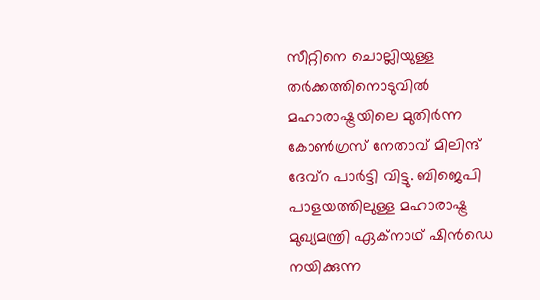സീറ്റിനെ ചൊല്ലിയുള്ള തര്‍ക്കത്തിനൊടുവില്‍ മഹാരാഷ്ട്രയിലെ മുതിര്‍ന്ന കോണ്‍ഗ്രസ് നേതാവ് മിലിന്ദ് ദേവ്‌റ പാര്‍ട്ടി വിട്ടു. ബിജെപി പാളയത്തിലുള്ള മഹാരാഷ്ട്ര മുഖ്യമന്ത്രി ഏക്‌നാഥ് ഷിന്‍ഡെ നയിക്കുന്ന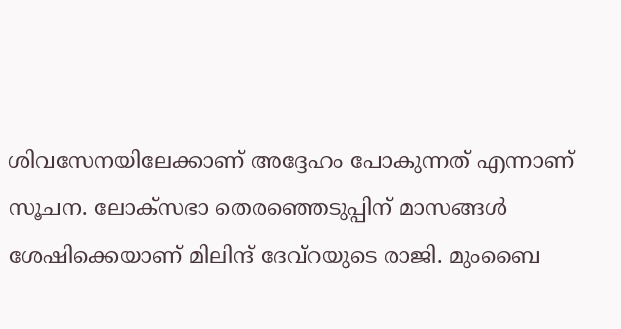ശിവസേനയിലേക്കാണ് അദ്ദേഹം പോകുന്നത് എന്നാണ് സൂചന. ലോക്‌സഭാ തെരഞ്ഞെടുപ്പിന് മാസങ്ങള്‍ ശേഷിക്കെയാണ് മിലിന്ദ് ദേവ്‌റയുടെ രാജി. മുംബൈ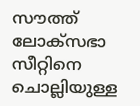സൗത്ത് ലോക്‌സഭാ സീറ്റിനെ ചൊല്ലിയുള്ള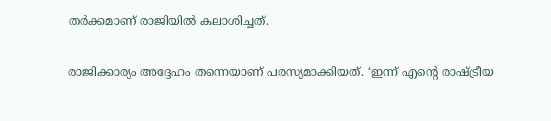തര്‍ക്കമാണ് രാജിയില്‍ കലാശിച്ചത്.

രാജിക്കാര്യം അദ്ദേഹം തന്നെയാണ് പരസ്യമാക്കിയത്. ‘ഇന്ന് എന്റെ രാഷ്ട്രീയ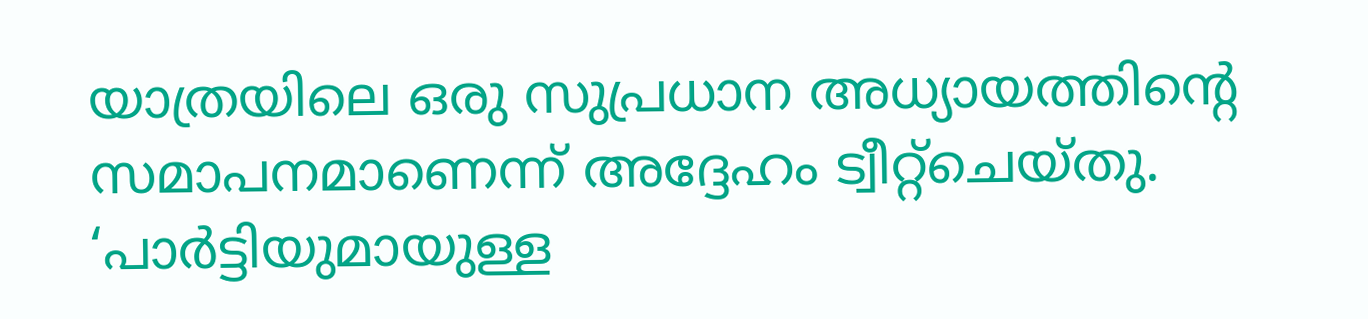യാത്രയിലെ ഒരു സുപ്രധാന അധ്യായത്തിന്റെ സമാപനമാണെന്ന് അദ്ദേഹം ട്വീറ്റ്‌ചെയ്തു. ‘പാര്‍ട്ടിയുമായുള്ള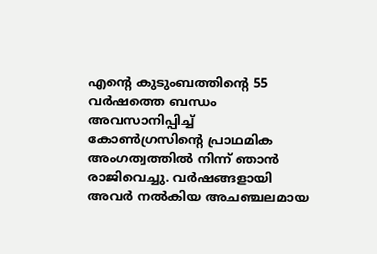എന്റെ കുടുംബത്തിന്റെ 55 വര്‍ഷത്തെ ബന്ധം അവസാനിപ്പിച്ച് കോണ്‍ഗ്രസിന്റെ പ്രാഥമിക അംഗത്വത്തില്‍ നിന്ന് ഞാന്‍ രാജിവെച്ചു. വര്‍ഷങ്ങളായി അവര്‍ നല്‍കിയ അചഞ്ചലമായ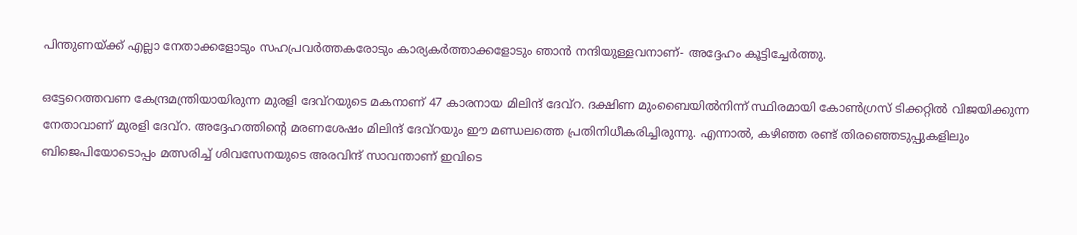പിന്തുണയ്ക്ക് എല്ലാ നേതാക്കളോടും സഹപ്രവര്‍ത്തകരോടും കാര്യകര്‍ത്താക്കളോടും ഞാന്‍ നന്ദിയുള്ളവനാണ്- അദ്ദേഹം കൂട്ടിച്ചേര്‍ത്തു.

ഒട്ടേറെത്തവണ കേന്ദ്രമന്ത്രിയായിരുന്ന മുരളി ദേവ്‌റയുടെ മകനാണ് 47 കാരനായ മിലിന്ദ് ദേവ്‌റ. ദക്ഷിണ മുംബൈയില്‍നിന്ന് സ്ഥിരമായി കോണ്‍ഗ്രസ് ടിക്കറ്റില്‍ വിജയിക്കുന്ന നേതാവാണ് മുരളി ദേവ്‌റ. അദ്ദേഹത്തിന്റെ മരണശേഷം മിലിന്ദ് ദേവ്‌റയും ഈ മണ്ഡലത്തെ പ്രതിനിധീകരിച്ചിരുന്നു. എന്നാല്‍, കഴിഞ്ഞ രണ്ട് തിരഞ്ഞെടുപ്പുകളിലും ബിജെപിയോടൊപ്പം മത്സരിച്ച് ശിവസേനയുടെ അരവിന്ദ് സാവന്താണ് ഇവിടെ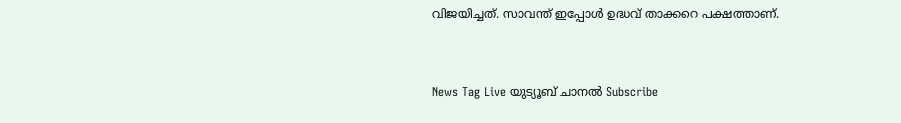വിജയിച്ചത്. സാവന്ത് ഇപ്പോള്‍ ഉദ്ധവ് താക്കറെ പക്ഷത്താണ്.



News Tag Live യുട്യൂബ് ചാനല്‍ Subscribe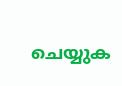ചെയ്യുക